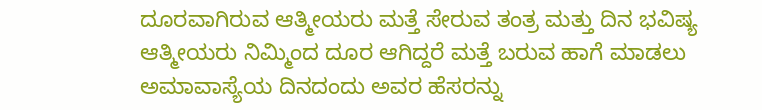ದೂರವಾಗಿರುವ ಆತ್ಮೀಯರು ಮತ್ತೆ ಸೇರುವ ತಂತ್ರ ಮತ್ತು ದಿನ ಭವಿಷ್ಯ
ಆತ್ಮೀಯರು ನಿಮ್ಮಿಂದ ದೂರ ಆಗಿದ್ದರೆ ಮತ್ತೆ ಬರುವ ಹಾಗೆ ಮಾಡಲು ಅಮಾವಾಸ್ಯೆಯ ದಿನದಂದು ಅವರ ಹೆಸರನ್ನು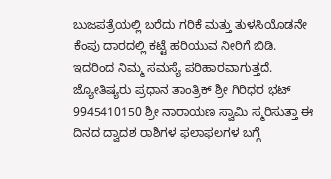ಬುಜಪತ್ರೆಯಲ್ಲಿ ಬರೆದು ಗರಿಕೆ ಮತ್ತು ತುಳಸಿಯೊಡನೇ ಕೆಂಪು ದಾರದಲ್ಲಿ ಕಟ್ಟೆ ಹರಿಯುವ ನೀರಿಗೆ ಬಿಡಿ. ಇದರಿಂದ ನಿಮ್ಮ ಸಮಸ್ಯೆ ಪರಿಹಾರವಾಗುತ್ತದೆ. ಜ್ಯೋತಿಷ್ಯರು ಪ್ರಧಾನ ತಾಂತ್ರಿಕ್ ಶ್ರೀ ಗಿರಿಧರ ಭಟ್ 9945410150 ಶ್ರೀ ನಾರಾಯಣ ಸ್ವಾಮಿ ಸ್ಮರಿಸುತ್ತಾ ಈ ದಿನದ ದ್ವಾದಶ ರಾಶಿಗಳ ಫಲಾಫಲಗಳ ಬಗ್ಗೆ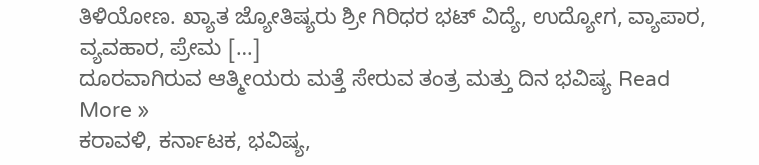ತಿಳಿಯೋಣ. ಖ್ಯಾತ ಜ್ಯೋತಿಷ್ಯರು ಶ್ರೀ ಗಿರಿಧರ ಭಟ್ ವಿದ್ಯೆ, ಉದ್ಯೋಗ, ವ್ಯಾಪಾರ, ವ್ಯವಹಾರ, ಪ್ರೇಮ […]
ದೂರವಾಗಿರುವ ಆತ್ಮೀಯರು ಮತ್ತೆ ಸೇರುವ ತಂತ್ರ ಮತ್ತು ದಿನ ಭವಿಷ್ಯ Read More »
ಕರಾವಳಿ, ಕರ್ನಾಟಕ, ಭವಿಷ್ಯ,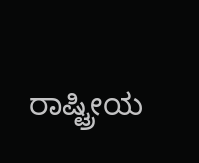ರಾಷ್ಟ್ರೀಯ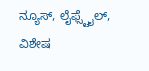ನ್ಯೂಸ್, ಲೈಫ್ಸ್ಟೈಲ್, ವಿಶೇಷ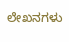ಲೇಖನಗಳು